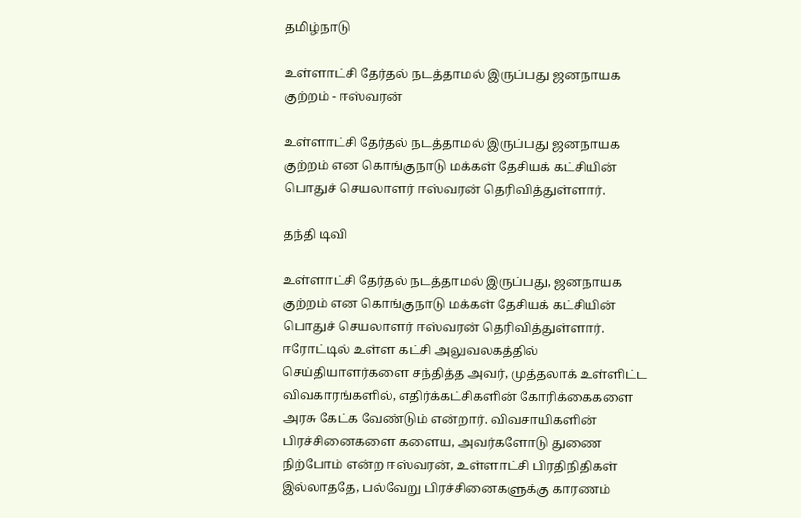தமிழ்நாடு

உள்ளாட்சி தேர்தல் நடத்தாமல் இருப்பது ஜனநாயக குற்றம் - ஈஸ்வரன்

உள்ளாட்சி தேர்தல் நடத்தாமல் இருப்பது ஜனநாயக குற்றம் என கொங்குநாடு மக்கள் தேசியக் கட்சியின் பொதுச் செயலாளர் ஈஸ்வரன் தெரிவித்துள்ளார்.

தந்தி டிவி

உள்ளாட்சி தேர்தல் நடத்தாமல் இருப்பது, ஜனநாயக குற்றம் என கொங்குநாடு மக்கள் தேசியக் கட்சியின் பொதுச் செயலாளர் ஈஸ்வரன் தெரிவித்துள்ளார். ஈரோட்டில் உள்ள கட்சி அலுவலகத்தில் செய்தியாளர்களை சந்தித்த அவர், முத்தலாக் உள்ளிட்ட விவகாரங்களில், எதிர்க்கட்சிகளின் கோரிக்கைகளை அரசு கேட்க வேண்டும் என்றார். விவசாயிகளின் பிரச்சினைகளை களைய, அவர்களோடு துணை நிற்போம் என்ற ஈஸ்வரன், உள்ளாட்சி பிரதிநிதிகள் இல்லாததே, பல்வேறு பிரச்சினைகளுக்கு காரணம்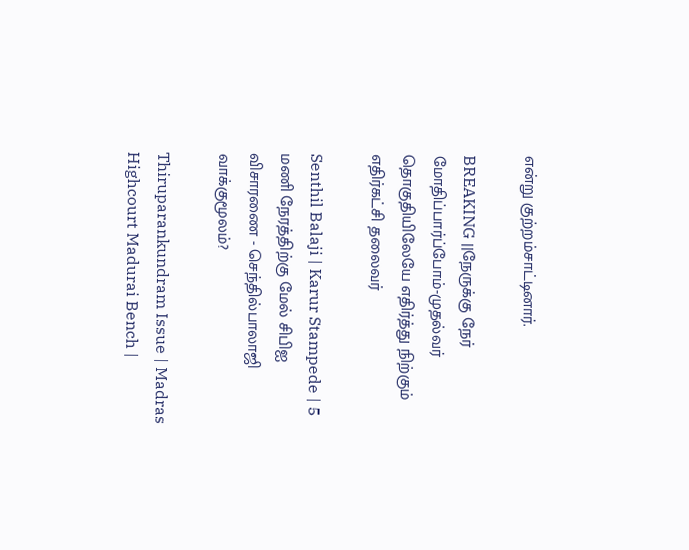என்று குற்றம்சாட்டினார்.

BREAKING ||நேருக்கு நேர் மோதிப்பார்ப்போம்-முதல்வர் தொகுதியிலேயே எதிர்த்து நிற்கும் எதிர்கட்சி தலைவர்

Senthil Balaji | Karur Stampede | 5 மணி நேரத்திற்கு மேல் சிபிஐ விசாரணை - செந்தில்பாலாஜி வாக்குமூலம்?

Thiruparankundram Issue | Madras Highcourt Madurai Bench |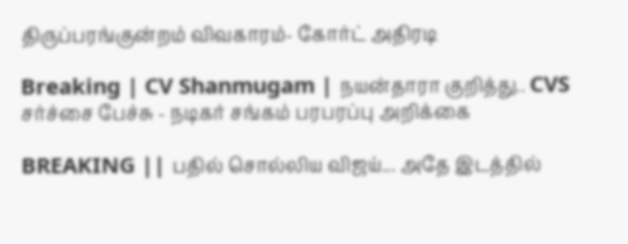திருப்பரங்குன்றம் விவகாரம்- கோர்ட் அதிரடி

Breaking | CV Shanmugam | நயன்தாரா குறித்து.. CVS சர்ச்சை பேச்சு - நடிகர் சங்கம் பரபரப்பு அறிக்கை

BREAKING || பதில் சொல்லிய விஜய்... அதே இடத்தில்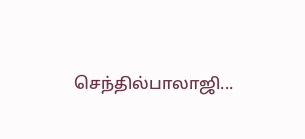செந்தில்பாலாஜி...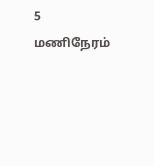5 மணிநேரம்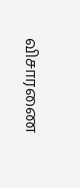விசாரணை